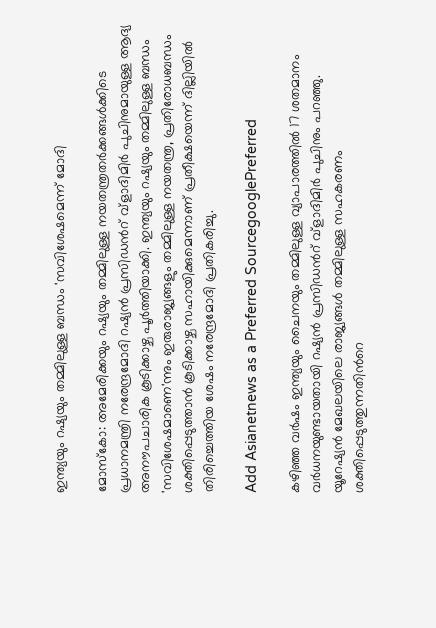ഇന്ത്യയും റഷ്യയും തമ്മിലുള്ള ബന്ധം 'സവിശേഷമെന്ന് മോദി

മോസ്കോ: അമേരിക്കയും റഷ്യയും തമ്മിലുള്ള നയതന്ത്രതർക്കങ്ങൾക്കിടെ പ്രധാനമന്ത്രി നരേന്ദ്രമോദി റഷ്യൻ പ്രസിഡന്‍റ് വ്ളാദിമിർ പുചിനുമായുള്ള ആദ്യ അനൗപചാരിക കൂടിക്കാഴ്ച പൂർത്തിയാക്കി. ഇന്ത്യയും റഷ്യയും തമ്മിലുള്ള ബന്ധം 'സവിശേഷമാണെ'ന്നും ഇരുരാജ്യങ്ങളും തമ്മിലുള്ള നയതന്ത്ര, പ്രതിരോധബന്ധം ശക്തിപ്പെടുത്താൻ കൂടിക്കാഴ്ച സഹായിക്കുമെന്നാണ് പ്രതീക്ഷയെന്ന് ദില്ലിയിൽ തിരിച്ചെത്തിയ ശേഷം നരേന്ദ്രമോദി പ്രതികരിച്ചു.

Add Asianetnews as a Preferred SourcegooglePreferred

കഴിഞ്ഞ വർഷം ഇന്ത്യയും ചൈനയും തമ്മിലുള്ള വ്യാപാരത്തിൽ 17 ശതമാനം വർധനയുണ്ടായതായി റഷ്യൻ പ്രസിഡന്‍റ് വ്ളാദിമിർ പുചിനും പറഞ്ഞു.
യൂറേഷ്യൻ മേഖലയിലെ രാജ്യങ്ങൾ തമ്മിലുള്ള സഹകരണം ശക്തിപ്പെടുത്തുന്നതിന്‍റെ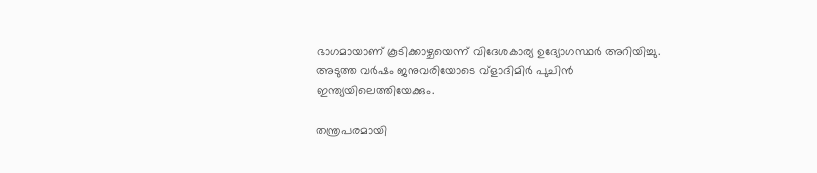ഭാഗമായാണ് കൂടിക്കാഴ്ചയെന്ന് വിദേശകാര്യ ഉദ്യോഗസ്ഥർ അറിയിച്ചു. അടുത്ത വർഷം ജനുവരിയോടെ വ്ളാദിമിർ പുചിൻ ഇന്ത്യയിലെത്തിയേക്കും.

തന്ത്രപരമായി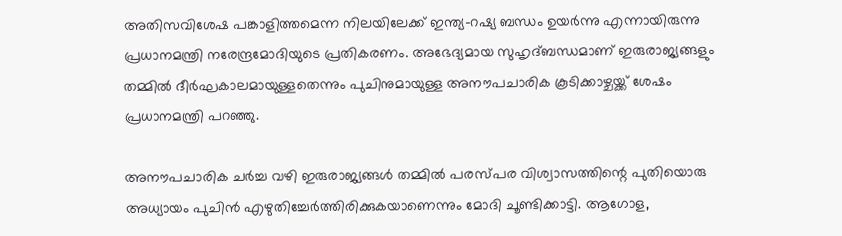അതിസവിശേഷ പങ്കാളിത്തമെന്ന നിലയിലേക്ക് ഇന്ത്യ-റഷ്യ ബന്ധം ഉയർന്നു എന്നായിരുന്നു പ്രധാനമന്ത്രി നരേന്ദ്രമോദിയുടെ പ്രതികരണം. അഭേദ്യമായ സുഹൃദ്ബന്ധമാണ് ഇരുരാജ്യങ്ങളും തമ്മിൽ ദീർഘകാലമായുള്ളതെന്നും പുചിനുമായുള്ള അനൗപചാരിക കൂടിക്കാഴ്ചയ്ക്ക് ശേഷം പ്രധാനമന്ത്രി പറഞ്ഞു.

അനൗപചാരിക ചർച്ച വഴി ഇരുരാജ്യങ്ങൾ തമ്മിൽ പരസ്പര വിശ്വാസത്തിന്റെ പുതിയൊരു അധ്യായം പുചിൻ എഴുതിച്ചേർത്തിരിക്കുകയാണെന്നും മോദി ചൂണ്ടിക്കാട്ടി. ആഗോള,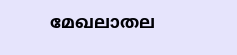മേഖലാതല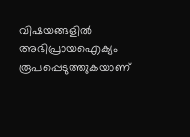വിഷയങ്ങളിൽ അഭിപ്രായഐക്യം രൂപപ്പെടുത്ത‌ുകയാണ്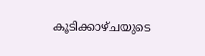കൂടിക്കാഴ്ചയുടെ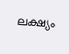ലക്ഷ്യം